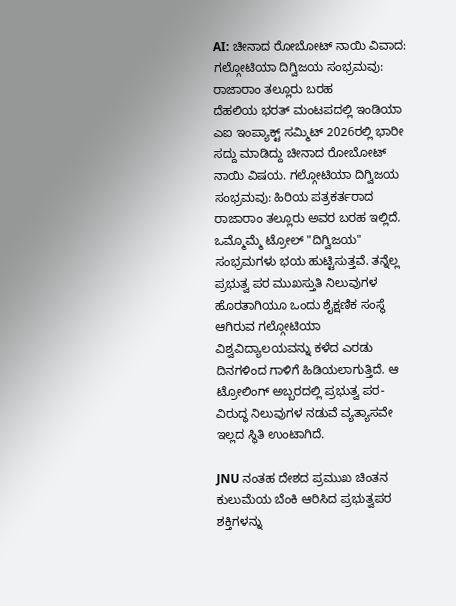AI: ಚೀನಾದ ರೋಬೋಟ್ ನಾಯಿ ವಿವಾದ: ಗಲ್ಗೋಟಿಯಾ ದಿಗ್ವಿಜಯ ಸಂಭ್ರಮವು: ರಾಜಾರಾಂ ತಲ್ಲೂರು ಬರಹ
ದೆಹಲಿಯ ಭರತ್ ಮಂಟಪದಲ್ಲಿ ಇಂಡಿಯಾ ಎಐ ಇಂಪ್ಯಾಕ್ಟ್ ಸಮ್ಮಿಟ್ 2026ರಲ್ಲಿ ಭಾರೀ ಸದ್ದು ಮಾಡಿದ್ದು ಚೀನಾದ ರೋಬೋಟ್ ನಾಯಿ ವಿಷಯ. ಗಲ್ಗೋಟಿಯಾ ದಿಗ್ವಿಜಯ ಸಂಭ್ರಮವು: ಹಿರಿಯ ಪತ್ರಕರ್ತರಾದ ರಾಜಾರಾಂ ತಲ್ಲೂರು ಅವರ ಬರಹ ಇಲ್ಲಿದೆ.
ಒಮ್ಮೊಮ್ಮೆ ಟ್ರೋಲ್ "ದಿಗ್ವಿಜಯ" ಸಂಭ್ರಮಗಳು ಭಯ ಹುಟ್ಟಿಸುತ್ತವೆ. ತನ್ನೆಲ್ಲ ಪ್ರಭುತ್ವ ಪರ ಮುಖಸ್ತುತಿ ನಿಲುವುಗಳ ಹೊರತಾಗಿಯೂ ಒಂದು ಶೈಕ್ಷಣಿಕ ಸಂಸ್ಥೆ ಆಗಿರುವ ಗಲ್ಗೋಟಿಯಾ ವಿಶ್ವವಿದ್ಯಾಲಯವನ್ನು ಕಳೆದ ಎರಡು ದಿನಗಳಿಂದ ಗಾಳಿಗೆ ಹಿಡಿಯಲಾಗುತ್ತಿದೆ. ಆ ಟ್ರೋಲಿಂಗ್ ಅಬ್ಬರದಲ್ಲಿ ಪ್ರಭುತ್ವ ಪರ-ವಿರುದ್ಧ ನಿಲುವುಗಳ ನಡುವೆ ವ್ಯತ್ಯಾಸವೇ ಇಲ್ಲದ ಸ್ಥಿತಿ ಉಂಟಾಗಿದೆ.

JNU ನಂತಹ ದೇಶದ ಪ್ರಮುಖ ಚಿಂತನ ಕುಲುಮೆಯ ಬೆಂಕಿ ಆರಿಸಿದ ಪ್ರಭುತ್ವಪರ ಶಕ್ತಿಗಳನ್ನು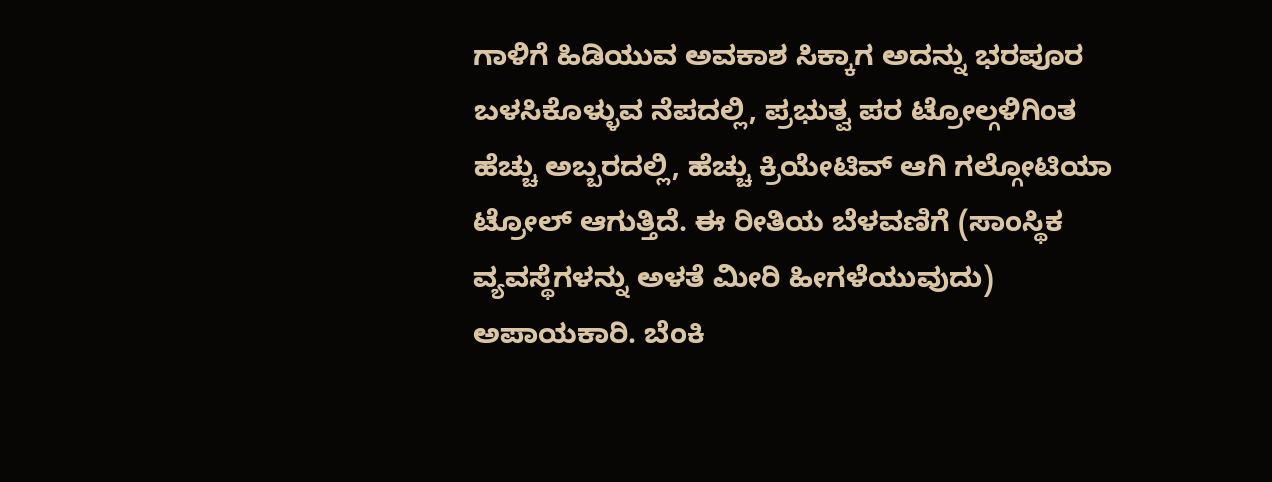ಗಾಳಿಗೆ ಹಿಡಿಯುವ ಅವಕಾಶ ಸಿಕ್ಕಾಗ ಅದನ್ನು ಭರಪೂರ ಬಳಸಿಕೊಳ್ಳುವ ನೆಪದಲ್ಲಿ, ಪ್ರಭುತ್ವ ಪರ ಟ್ರೋಲ್ಗಳಿಗಿಂತ ಹೆಚ್ಚು ಅಬ್ಬರದಲ್ಲಿ, ಹೆಚ್ಚು ಕ್ರಿಯೇಟಿವ್ ಆಗಿ ಗಲ್ಗೋಟಿಯಾ ಟ್ರೋಲ್ ಆಗುತ್ತಿದೆ. ಈ ರೀತಿಯ ಬೆಳವಣಿಗೆ (ಸಾಂಸ್ಥಿಕ ವ್ಯವಸ್ಥೆಗಳನ್ನು ಅಳತೆ ಮೀರಿ ಹೀಗಳೆಯುವುದು) ಅಪಾಯಕಾರಿ. ಬೆಂಕಿ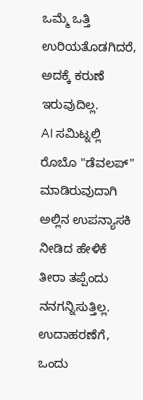ಒಮ್ಮೆ ಒತ್ತಿ ಉರಿಯತೊಡಗಿದರೆ, ಅದಕ್ಕೆ ಕರುಣೆ ಇರುವುದಿಲ್ಲ.
AI ಸಮಿಟ್ನಲ್ಲಿ ರೊಬೊ "ಡೆವಲಪ್" ಮಾಡಿರುವುದಾಗಿ ಅಲ್ಲಿನ ಉಪನ್ಯಾಸಕಿ ನೀಡಿದ ಹೇಳಿಕೆ ತೀರಾ ತಪ್ಪೆಂದು ನನಗನ್ನಿಸುತ್ತಿಲ್ಲ. ಉದಾಹರಣೆಗೆ, ಒಂದು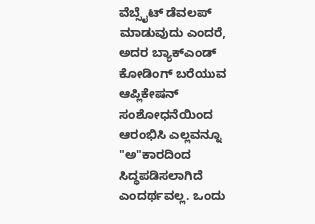ವೆಬ್ಸೈಟ್ ಡೆವಲಪ್ ಮಾಡುವುದು ಎಂದರೆ, ಅದರ ಬ್ಯಾಕ್ಎಂಡ್ ಕೋಡಿಂಗ್ ಬರೆಯುವ ಆಪ್ಲಿಕೇಷನ್ ಸಂಶೋಧನೆಯಿಂದ ಆರಂಭಿಸಿ ಎಲ್ಲವನ್ನೂ "ಅ"ಕಾರದಿಂದ ಸಿದ್ಧಪಡಿಸಲಾಗಿದೆ ಎಂದರ್ಥವಲ್ಲ. ಒಂದು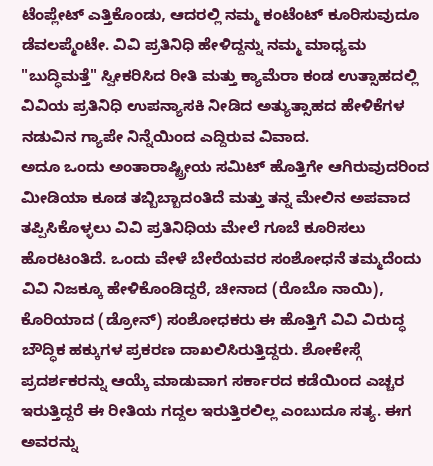ಟೆಂಪ್ಲೇಟ್ ಎತ್ತಿಕೊಂಡು, ಆದರಲ್ಲಿ ನಮ್ಮ ಕಂಟೆಂಟ್ ಕೂರಿಸುವುದೂ ಡೆವಲಪ್ಮೆಂಟೇ. ವಿವಿ ಪ್ರತಿನಿಧಿ ಹೇಳಿದ್ದನ್ನು ನಮ್ಮ ಮಾಧ್ಯಮ "ಬುದ್ಧಿಮತ್ತೆ" ಸ್ವೀಕರಿಸಿದ ರೀತಿ ಮತ್ತು ಕ್ಯಾಮೆರಾ ಕಂಡ ಉತ್ಸಾಹದಲ್ಲಿ ವಿವಿಯ ಪ್ರತಿನಿಧಿ ಉಪನ್ಯಾಸಕಿ ನೀಡಿದ ಅತ್ಯುತ್ಸಾಹದ ಹೇಳಿಕೆಗಳ ನಡುವಿನ ಗ್ಯಾಪೇ ನಿನ್ನೆಯಿಂದ ಎದ್ದಿರುವ ವಿವಾದ.
ಅದೂ ಒಂದು ಅಂತಾರಾಷ್ಟ್ರೀಯ ಸಮಿಟ್ ಹೊತ್ತಿಗೇ ಆಗಿರುವುದರಿಂದ ಮೀಡಿಯಾ ಕೂಡ ತಬ್ಬಿಬ್ಬಾದಂತಿದೆ ಮತ್ತು ತನ್ನ ಮೇಲಿನ ಅಪವಾದ ತಪ್ಪಿಸಿಕೊಳ್ಳಲು ವಿವಿ ಪ್ರತಿನಿಧಿಯ ಮೇಲೆ ಗೂಬೆ ಕೂರಿಸಲು ಹೊರಟಂತಿದೆ. ಒಂದು ವೇಳೆ ಬೇರೆಯವರ ಸಂಶೋಧನೆ ತಮ್ಮದೆಂದು ವಿವಿ ನಿಜಕ್ಕೂ ಹೇಳಿಕೊಂಡಿದ್ದರೆ, ಚೀನಾದ (ರೊಬೊ ನಾಯಿ), ಕೊರಿಯಾದ (ಡ್ರೋನ್) ಸಂಶೋಧಕರು ಈ ಹೊತ್ತಿಗೆ ವಿವಿ ವಿರುದ್ಧ ಬೌದ್ಧಿಕ ಹಕ್ಕುಗಳ ಪ್ರಕರಣ ದಾಖಲಿಸಿರುತ್ತಿದ್ದರು. ಶೋಕೇಸ್ಗೆ ಪ್ರದರ್ಶಕರನ್ನು ಆಯ್ಕೆ ಮಾಡುವಾಗ ಸರ್ಕಾರದ ಕಡೆಯಿಂದ ಎಚ್ಚರ ಇರುತ್ತಿದ್ದರೆ ಈ ರೀತಿಯ ಗದ್ದಲ ಇರುತ್ತಿರಲಿಲ್ಲ ಎಂಬುದೂ ಸತ್ಯ. ಈಗ ಅವರನ್ನು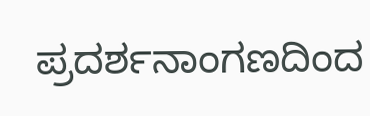ಪ್ರದರ್ಶನಾಂಗಣದಿಂದ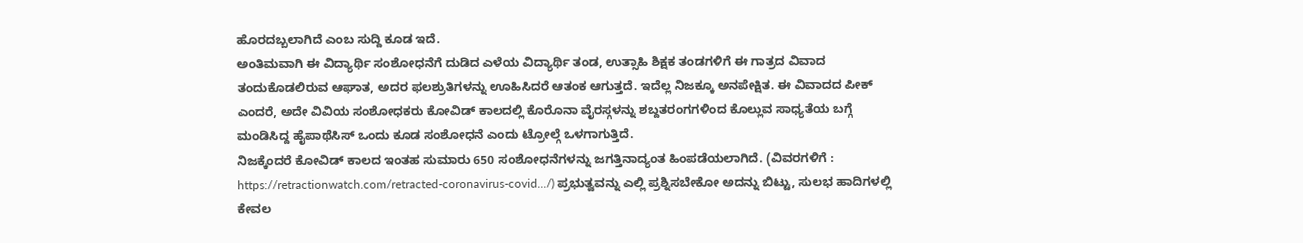ಹೊರದಬ್ಬಲಾಗಿದೆ ಎಂಬ ಸುದ್ದಿ ಕೂಡ ಇದೆ.
ಅಂತಿಮವಾಗಿ ಈ ವಿದ್ಯಾರ್ಥಿ ಸಂಶೋಧನೆಗೆ ದುಡಿದ ಎಳೆಯ ವಿದ್ಯಾರ್ಥಿ ತಂಡ, ಉತ್ಸಾಹಿ ಶಿಕ್ಷಕ ತಂಡಗಳಿಗೆ ಈ ಗಾತ್ರದ ವಿವಾದ ತಂದುಕೊಡಲಿರುವ ಆಘಾತ, ಅದರ ಫಲಶ್ರುತಿಗಳನ್ನು ಊಹಿಸಿದರೆ ಆತಂಕ ಆಗುತ್ತದೆ. ಇದೆಲ್ಲ ನಿಜಕ್ಕೂ ಅನಪೇಕ್ಷಿತ. ಈ ವಿವಾದದ ಪೀಕ್ ಎಂದರೆ, ಅದೇ ವಿವಿಯ ಸಂಶೋಧಕರು ಕೋವಿಡ್ ಕಾಲದಲ್ಲಿ ಕೊರೊನಾ ವೈರಸ್ಗಳನ್ನು ಶಬ್ದತರಂಗಗಳಿಂದ ಕೊಲ್ಲುವ ಸಾಧ್ಯತೆಯ ಬಗ್ಗೆ ಮಂಡಿಸಿದ್ದ ಹೈಪಾಥೆಸಿಸ್ ಒಂದು ಕೂಡ ಸಂಶೋಧನೆ ಎಂದು ಟ್ರೋಲ್ಗೆ ಒಳಗಾಗುತ್ತಿದೆ.
ನಿಜಕ್ಕೆಂದರೆ ಕೋವಿಡ್ ಕಾಲದ ಇಂತಹ ಸುಮಾರು 650 ಸಂಶೋಧನೆಗಳನ್ನು ಜಗತ್ತಿನಾದ್ಯಂತ ಹಿಂಪಡೆಯಲಾಗಿದೆ. (ವಿವರಗಳಿಗೆ : https://retractionwatch.com/retracted-coronavirus-covid.../) ಪ್ರಭುತ್ವವನ್ನು ಎಲ್ಲಿ ಪ್ರಶ್ನಿಸಬೇಕೋ ಅದನ್ನು ಬಿಟ್ಟು, ಸುಲಭ ಹಾದಿಗಳಲ್ಲಿ ಕೇವಲ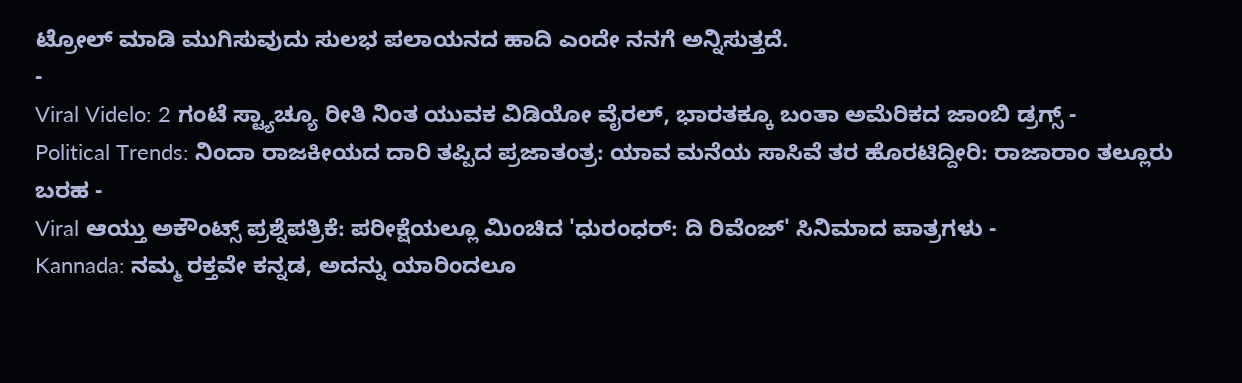ಟ್ರೋಲ್ ಮಾಡಿ ಮುಗಿಸುವುದು ಸುಲಭ ಪಲಾಯನದ ಹಾದಿ ಎಂದೇ ನನಗೆ ಅನ್ನಿಸುತ್ತದೆ.
-
Viral Videlo: 2 ಗಂಟೆ ಸ್ಟ್ಯಾಚ್ಯೂ ರೀತಿ ನಿಂತ ಯುವಕ ವಿಡಿಯೋ ವೈರಲ್, ಭಾರತಕ್ಕೂ ಬಂತಾ ಅಮೆರಿಕದ ಜಾಂಬಿ ಡ್ರಗ್ಸ್ -
Political Trends: ನಿಂದಾ ರಾಜಕೀಯದ ದಾರಿ ತಪ್ಪಿದ ಪ್ರಜಾತಂತ್ರ: ಯಾವ ಮನೆಯ ಸಾಸಿವೆ ತರ ಹೊರಟಿದ್ದೀರಿ: ರಾಜಾರಾಂ ತಲ್ಲೂರು ಬರಹ -
Viral ಆಯ್ತು ಅಕೌಂಟ್ಸ್ ಪ್ರಶ್ನೆಪತ್ರಿಕೆ: ಪರೀಕ್ಷೆಯಲ್ಲೂ ಮಿಂಚಿದ 'ಧುರಂಧರ್: ದಿ ರಿವೆಂಜ್' ಸಿನಿಮಾದ ಪಾತ್ರಗಳು -
Kannada: ನಮ್ಮ ರಕ್ತವೇ ಕನ್ನಡ, ಅದನ್ನು ಯಾರಿಂದಲೂ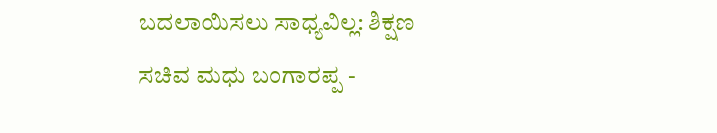ಬದಲಾಯಿಸಲು ಸಾಧ್ಯವಿಲ್ಲ: ಶಿಕ್ಷಣ ಸಚಿವ ಮಧು ಬಂಗಾರಪ್ಪ -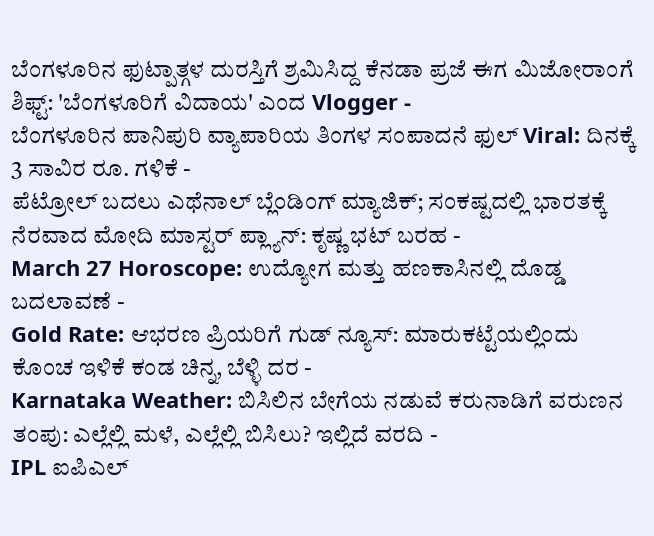ಬೆಂಗಳೂರಿನ ಫುಟ್ಪಾತ್ಗಳ ದುರಸ್ತಿಗೆ ಶ್ರಮಿಸಿದ್ದ ಕೆನಡಾ ಪ್ರಜೆ ಈಗ ಮಿಜೋರಾಂಗೆ ಶಿಫ್ಟ್: 'ಬೆಂಗಳೂರಿಗೆ ವಿದಾಯ' ಎಂದ Vlogger -
ಬೆಂಗಳೂರಿನ ಪಾನಿಪುರಿ ವ್ಯಾಪಾರಿಯ ತಿಂಗಳ ಸಂಪಾದನೆ ಫುಲ್ Viral: ದಿನಕ್ಕೆ 3 ಸಾವಿರ ರೂ. ಗಳಿಕೆ -
ಪೆಟ್ರೋಲ್ ಬದಲು ಎಥೆನಾಲ್ ಬ್ಲೆಂಡಿಂಗ್ ಮ್ಯಾಜಿಕ್; ಸಂಕಷ್ಟದಲ್ಲಿ ಭಾರತಕ್ಕೆ ನೆರವಾದ ಮೋದಿ ಮಾಸ್ಟರ್ ಪ್ಲ್ಯಾನ್: ಕೃಷ್ಣ ಭಟ್ ಬರಹ -
March 27 Horoscope: ಉದ್ಯೋಗ ಮತ್ತು ಹಣಕಾಸಿನಲ್ಲಿ ದೊಡ್ಡ ಬದಲಾವಣೆ -
Gold Rate: ಆಭರಣ ಪ್ರಿಯರಿಗೆ ಗುಡ್ ನ್ಯೂಸ್: ಮಾರುಕಟ್ಟೆಯಲ್ಲಿಂದು ಕೊಂಚ ಇಳಿಕೆ ಕಂಡ ಚಿನ್ನ, ಬೆಳ್ಳಿ ದರ -
Karnataka Weather: ಬಿಸಿಲಿನ ಬೇಗೆಯ ನಡುವೆ ಕರುನಾಡಿಗೆ ವರುಣನ ತಂಪು: ಎಲ್ಲೆಲ್ಲಿ ಮಳೆ, ಎಲ್ಲೆಲ್ಲಿ ಬಿಸಿಲು? ಇಲ್ಲಿದೆ ವರದಿ -
IPL ಐಪಿಎಲ್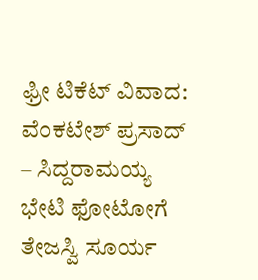ಫ್ರೀ ಟಿಕೆಟ್ ವಿವಾದ: ವೆಂಕಟೇಶ್ ಪ್ರಸಾದ್ – ಸಿದ್ದರಾಮಯ್ಯ ಭೇಟಿ ಫೋಟೋಗೆ ತೇಜಸ್ವಿ ಸೂರ್ಯ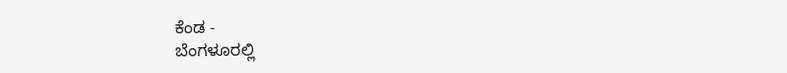ಕೆಂಡ -
ಬೆಂಗಳೂರಲ್ಲಿ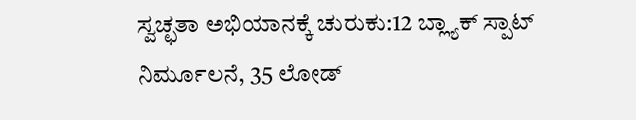ಸ್ವಚ್ಛತಾ ಅಭಿಯಾನಕ್ಕೆ ಚುರುಕು:12 ಬ್ಲ್ಯಾಕ್ ಸ್ಪಾಟ್ ನಿರ್ಮೂಲನೆ, 35 ಲೋಡ್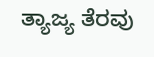ತ್ಯಾಜ್ಯ ತೆರವು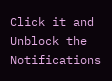Click it and Unblock the Notifications